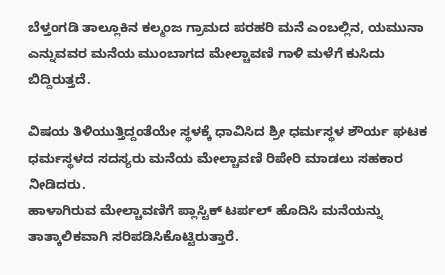ಬೆಳ್ತಂಗಡಿ ತಾಲ್ಲೂಕಿನ ಕಲ್ಮಂಜ ಗ್ರಾಮದ ಪರಹರಿ ಮನೆ ಎಂಬಲ್ಲಿನ, ಯಮುನಾ ಎನ್ನುವವರ ಮನೆಯ ಮುಂಬಾಗದ ಮೇಲ್ಚಾವಣಿ ಗಾಳಿ ಮಳೆಗೆ ಕುಸಿದು ಬಿದ್ದಿರುತ್ತದೆ.

ವಿಷಯ ತಿಳಿಯುತ್ತಿದ್ದಂತೆಯೇ ಸ್ಥಳಕ್ಕೆ ಧಾವಿಸಿದ ಶ್ರೀ ಧರ್ಮಸ್ಥಳ ಶೌರ್ಯ ಘಟಕ ಧರ್ಮಸ್ಥಳದ ಸದಸ್ಯರು ಮನೆಯ ಮೇಲ್ಚಾವಣಿ ರಿಪೇರಿ ಮಾಡಲು ಸಹಕಾರ ನೀಡಿದರು.
ಹಾಳಾಗಿರುವ ಮೇಲ್ಚಾವಣಿಗೆ ಪ್ಲಾಸ್ಟಿಕ್ ಟರ್ಪಲ್ ಹೊದಿಸಿ ಮನೆಯನ್ನು ತಾತ್ಕಾಲಿಕವಾಗಿ ಸರಿಪಡಿಸಿಕೊಟ್ಟಿರುತ್ತಾರೆ.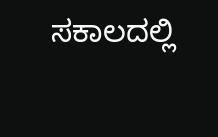ಸಕಾಲದಲ್ಲಿ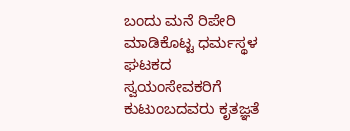ಬಂದು ಮನೆ ರಿಪೇರಿ ಮಾಡಿಕೊಟ್ಟ ಧರ್ಮಸ್ಥಳ ಘಟಕದ ಸ್ವಯಂಸೇವಕರಿಗೆ ಕುಟುಂಬದವರು ಕೃತಜ್ಞತೆ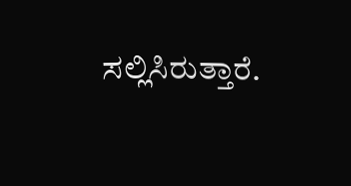ಸಲ್ಲಿಸಿರುತ್ತಾರೆ.